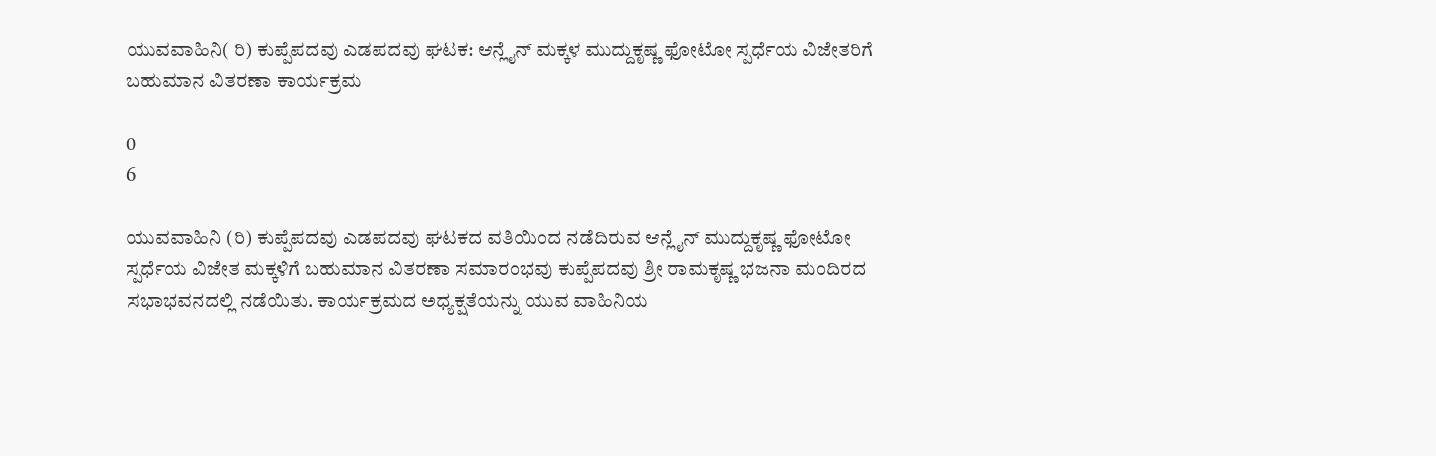ಯುವವಾಹಿನಿ( ರಿ) ಕುಪ್ಪೆಪದವು ಎಡಪದವು ಘಟಕ: ಆನ್ಲೈನ್ ಮಕ್ಕಳ ಮುದ್ದುಕೃಷ್ಣ ಫೋಟೋ ಸ್ಪರ್ಧೆಯ ವಿಜೇತರಿಗೆ ಬಹುಮಾನ ವಿತರಣಾ ಕಾರ್ಯಕ್ರಮ

0
6

ಯುವವಾಹಿನಿ (ರಿ) ಕುಪ್ಪೆಪದವು ಎಡಪದವು ಘಟಕದ ವತಿಯಿಂದ ನಡೆದಿರುವ ಆನ್ಲೈನ್ ಮುದ್ದುಕೃಷ್ಣ ಫೋಟೋ ಸ್ಪರ್ಧೆಯ ವಿಜೇತ ಮಕ್ಕಳಿಗೆ ಬಹುಮಾನ ವಿತರಣಾ ಸಮಾರಂಭವು ಕುಪ್ಪೆಪದವು ಶ್ರೀ ರಾಮಕೃಷ್ಣ ಭಜನಾ ಮಂದಿರದ ಸಭಾಭವನದಲ್ಲಿ ನಡೆಯಿತು. ಕಾರ್ಯಕ್ರಮದ ಅಧ್ಯಕ್ಷತೆಯನ್ನು ಯುವ ವಾಹಿನಿಯ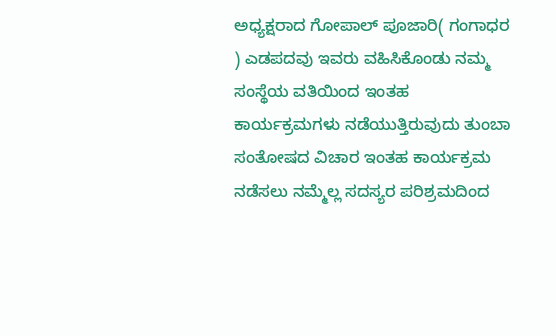ಅಧ್ಯಕ್ಷರಾದ ಗೋಪಾಲ್ ಪೂಜಾರಿ( ಗಂಗಾಧರ ) ಎಡಪದವು ಇವರು ವಹಿಸಿಕೊಂಡು ನಮ್ಮ ಸಂಸ್ಥೆಯ ವತಿಯಿಂದ ಇಂತಹ ಕಾರ್ಯಕ್ರಮಗಳು ನಡೆಯುತ್ತಿರುವುದು ತುಂಬಾ ಸಂತೋಷದ ವಿಚಾರ ಇಂತಹ ಕಾರ್ಯಕ್ರಮ ನಡೆಸಲು ನಮ್ಮೆಲ್ಲ ಸದಸ್ಯರ ಪರಿಶ್ರಮದಿಂದ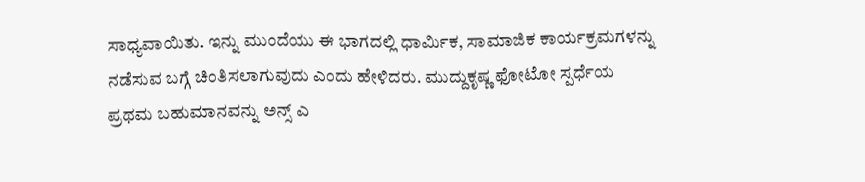ಸಾಧ್ಯವಾಯಿತು. ಇನ್ನು ಮುಂದೆಯು ಈ ಭಾಗದಲ್ಲಿ ಧಾರ್ಮಿಕ, ಸಾಮಾಜಿಕ ಕಾರ್ಯಕ್ರಮಗಳನ್ನು ನಡೆಸುವ ಬಗ್ಗೆ ಚಿಂತಿಸಲಾಗುವುದು ಎಂದು ಹೇಳಿದರು. ಮುದ್ದುಕೃಷ್ಣ ಫೋಟೋ ಸ್ಪರ್ಧೆಯ ಪ್ರಥಮ ಬಹುಮಾನವನ್ನು ಅನ್ಸ್ ಎ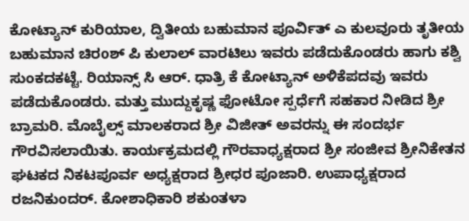ಕೋಟ್ಯಾನ್ ಕುರಿಯಾಲ, ದ್ವಿತೀಯ ಬಹುಮಾನ ಪೂರ್ವಿತ್ ಎ ಕುಲವೂರು ತೃತೀಯ ಬಹುಮಾನ ಚಿರoಶ್ ಪಿ ಕುಲಾಲ್ ವಾರಟಿಲು ಇವರು ಪಡೆದುಕೊಂಡರು ಹಾಗು ಕಶ್ವಿ ಸುಂಕದಕಟ್ಟೆ. ರಿಯಾನ್ಸ್ ಸಿ ಆರ್. ಧಾತ್ರಿ ಕೆ ಕೋಟ್ಯಾನ್ ಅಳಿಕೆಪದವು ಇವರು ಪಡೆದುಕೊಂಡರು. ಮತ್ತು ಮುದ್ದುಕೃಷ್ಣ ಫೋಟೋ ಸ್ಪರ್ಧೆಗೆ ಸಹಕಾರ ನೀಡಿದ ಶ್ರೀ ಬ್ರಾಮರಿ. ಮೊಬೈಲ್ಸ್ ಮಾಲಕರಾದ ಶ್ರೀ ವಿಜೀತ್ ಅವರನ್ನು ಈ ಸಂದರ್ಭ ಗೌರವಿಸಲಾಯಿತು. ಕಾರ್ಯಕ್ರಮದಲ್ಲಿ ಗೌರವಾಧ್ಯಕ್ಷರಾದ ಶ್ರೀ ಸಂಜೀವ ಶ್ರೀನಿಕೇತನ ಘಟಕದ ನಿಕಟಪೂರ್ವ ಅಧ್ಯಕ್ಷರಾದ ಶ್ರೀಧರ ಪೂಜಾರಿ. ಉಪಾಧ್ಯಕ್ಷರಾದ ರಜನಿಕುಂದರ್. ಕೋಶಾಧಿಕಾರಿ ಶಕುಂತಳಾ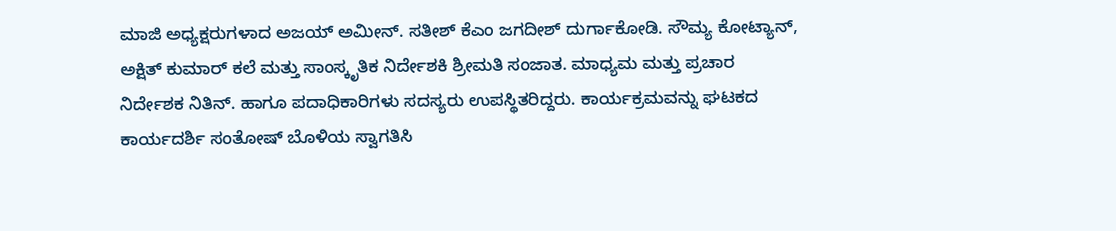ಮಾಜಿ ಅಧ್ಯಕ್ಷರುಗಳಾದ ಅಜಯ್ ಅಮೀನ್. ಸತೀಶ್ ಕೆಎಂ ಜಗದೀಶ್ ದುರ್ಗಾಕೋಡಿ. ಸೌಮ್ಯ ಕೋಟ್ಯಾನ್, ಅಕ್ಷಿತ್ ಕುಮಾರ್ ಕಲೆ ಮತ್ತು ಸಾಂಸ್ಕೃತಿಕ ನಿರ್ದೇಶಕಿ ಶ್ರೀಮತಿ ಸಂಜಾತ. ಮಾಧ್ಯಮ ಮತ್ತು ಪ್ರಚಾರ ನಿರ್ದೇಶಕ ನಿತಿನ್. ಹಾಗೂ ಪದಾಧಿಕಾರಿಗಳು ಸದಸ್ಯರು ಉಪಸ್ಥಿತರಿದ್ದರು. ಕಾರ್ಯಕ್ರಮವನ್ನು ಘಟಕದ ಕಾರ್ಯದರ್ಶಿ ಸಂತೋಷ್ ಬೊಳಿಯ ಸ್ವಾಗತಿಸಿ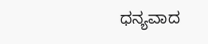ಧನ್ಯವಾದ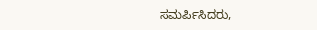ಸಮರ್ಪಿಸಿದರು,